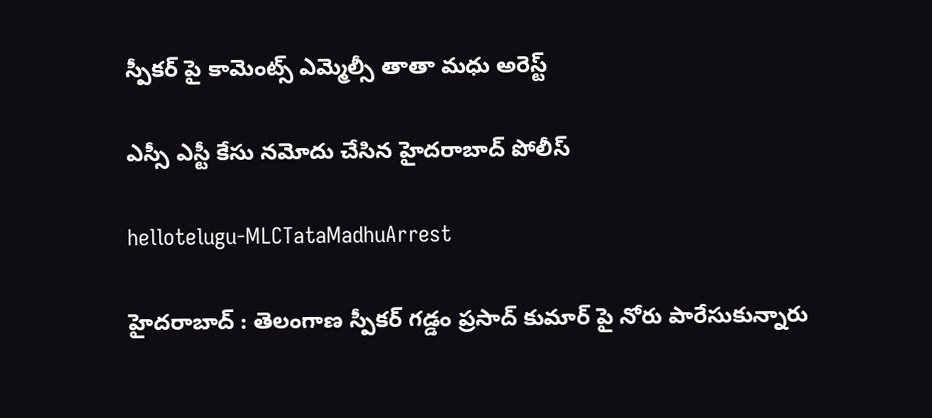స్పీక‌ర్ పై కామెంట్స్ ఎమ్మెల్సీ తాతా మధు అరెస్ట్

ఎస్సీ ఎస్టీ కేసు నమోదు చేసిన హైద‌రాబాద్ పోలీస్

hellotelugu-MLCTataMadhuArrest

హైద‌రాబాద్ : తెలంగాణ స్పీక‌ర్ గ‌డ్డం ప్ర‌సాద్ కుమార్ పై నోరు పారేసుకున్నారు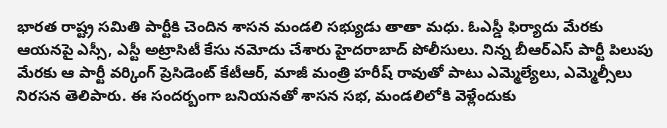భార‌త రాష్ట్ర స‌మితి పార్టీకి చెందిన శాస‌న మండ‌లి స‌భ్యుడు తాతా మ‌ధు. ఓఎస్డీ ఫిర్యాదు మేర‌కు ఆయ‌న‌పై ఎస్సీ, ఎస్టీ అట్రాసిటీ కేసు న‌మోదు చేశారు హైద‌రాబాద్ పోలీసులు. నిన్న బీఆర్ఎస్ పార్టీ పిలుపు మేర‌కు ఆ పార్టీ వ‌ర్కింగ్ ప్రెసిడెంట్ కేటీఆర్, మాజీ మంత్రి హ‌రీష్ రావుతో పాటు ఎమ్మెల్యేలు, ఎమ్మెల్సీలు నిర‌స‌న తెలిపారు. ఈ సంద‌ర్బంగా బ‌నియ‌నతో శాస‌న స‌భ‌, మండ‌లిలోకి వెళ్లేందుకు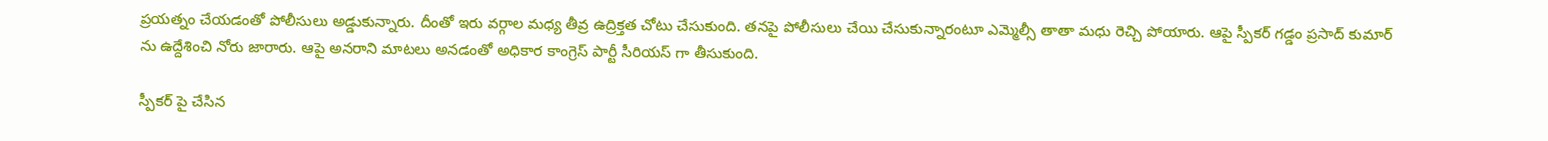ప్ర‌య‌త్నం చేయ‌డంతో పోలీసులు అడ్డుకున్నారు. దీంతో ఇరు వ‌ర్గాల మ‌ధ్య తీవ్ర ఉద్రిక్త‌త చోటు చేసుకుంది. త‌న‌పై పోలీసులు చేయి చేసుకున్నారంటూ ఎమ్మెల్సీ తాతా మ‌ధు రెచ్చి పోయారు. ఆపై స్పీక‌ర్ గ‌డ్డం ప్ర‌సాద్ కుమార్ ను ఉద్దేశించి నోరు జారారు. ఆపై అన‌రాని మాట‌లు అన‌డంతో అధికార కాంగ్రెస్ పార్టీ సీరియ‌స్ గా తీసుకుంది.

స్పీక‌ర్ పై చేసిన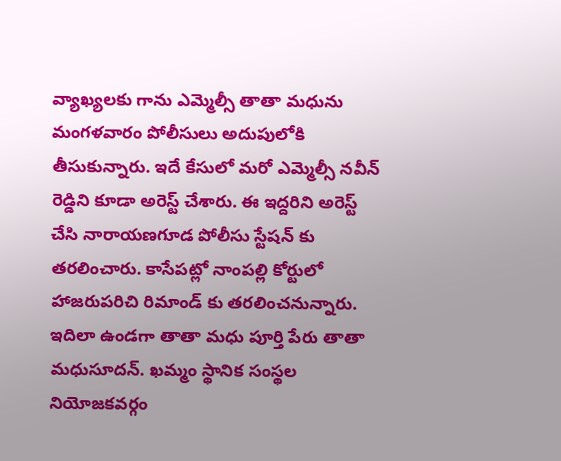వ్యాఖ్య‌ల‌కు గాను ఎమ్మెల్సీ తాతా మ‌ధును మంగ‌ళ‌వారం పోలీసులు అదుపులోకి తీసుకున్నారు. ఇదే కేసులో మరో ఎమ్మెల్సీ నవీన్ రెడ్డిని కూడా అరెస్ట్ చేశారు. ఈ ఇద్దరిని అరెస్ట్ చేసి నారాయణగూడ పోలీసు స్టేషన్ కు తరలించారు. కాసేపట్లో నాంపల్లి కోర్టులో హాజరుపరిచి రిమాండ్ కు తరలించనున్నారు. ఇదిలా ఉండ‌గా తాతా మ‌ధు పూర్తి పేరు తాతా మధుసూదన్. ఖమ్మం స్థానిక సంస్థల నియోజకవర్గం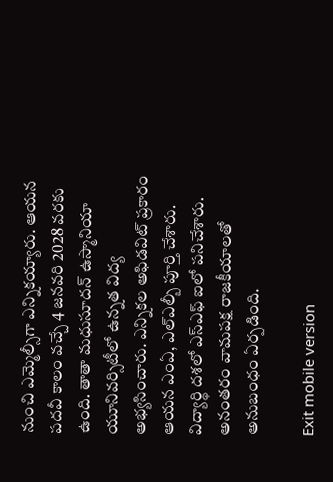నుంచి ఎమ్మెల్సీగా ఎన్నిక‌య్యారు. ఆయ‌న ప‌ద‌వీ కాలం వ‌చ్చే 4 జనవరి 2028 వ‌ర‌కు ఉంది. తాతా మధుసూదన్ ఉస్మానియా యూనివర్సిటీలో ఉన్నత విద్య అభ్యసించారు. ఎన్నికల అఫిడవిట్ ప్రకారం ఆయన ఎంఏ, ఎల్ఎల్బీ పూర్తి చేశారు. విద్యార్థి దశలో ఎస్ఎఫ్ ఐలో పనిచేశారు. అనంతరం వామపక్ష రాజకీయాలతో అనుబంధం ఏర్పడింది.

Exit mobile version